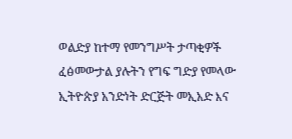ወልድያ ከተማ የመንግሥት ታጣቂዎች ፈፅመውታል ያሉትን የግፍ ግድያ የመላው ኢትዮጵያ አንድነት ድርጅት መኢአድ እና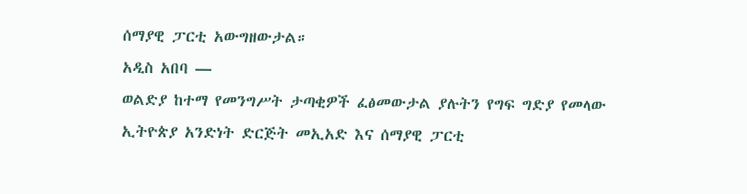ሰማያዊ ፓርቲ አውግዘውታል።
አዲስ አበባ —
ወልድያ ከተማ የመንግሥት ታጣቂዎች ፈፅመውታል ያሉትን የግፍ ግድያ የመላው ኢትዮጵያ አንድነት ድርጅት መኢአድ እና ሰማያዊ ፓርቲ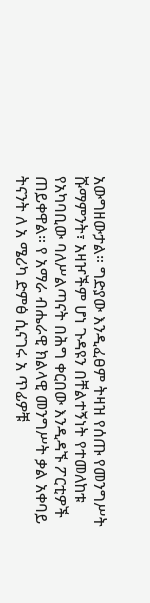አውግዘውታል። ግድያው እንዲፈፀም ትዛዝ የሰጡ የመንግሥት ሹማምንት፣ አዛዦችም ሆነ ጉዳዩን በቸልተኝነት የተመለከቱ የአካባቢው ባለሥልጣናት በሕግ ቀርበው እንዲዳኙ ፖርቲዎች ጠይቀዋል። የ አማራ ብሔራዊ ክልላዊ መንግሥት ቃል አቀባይ ትናንት ለ አ ሜሪካ ድምፅ ሲናገሩ አ ጥፊዎቹ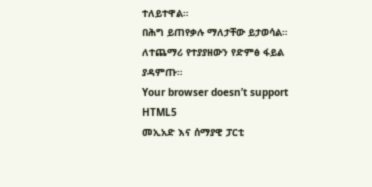ተለይተዋል።
በሕግ ይጠየቃሉ ማለታቸው ይታወሳል።
ለተጨማሪ የተያያዘውን የድምፅ ፋይል ያዳምጡ።
Your browser doesn’t support HTML5
መኢአድ እና ሰማያዊ ፓርቲ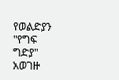የወልድያን "የግፍ ግድያ" አወገዙ